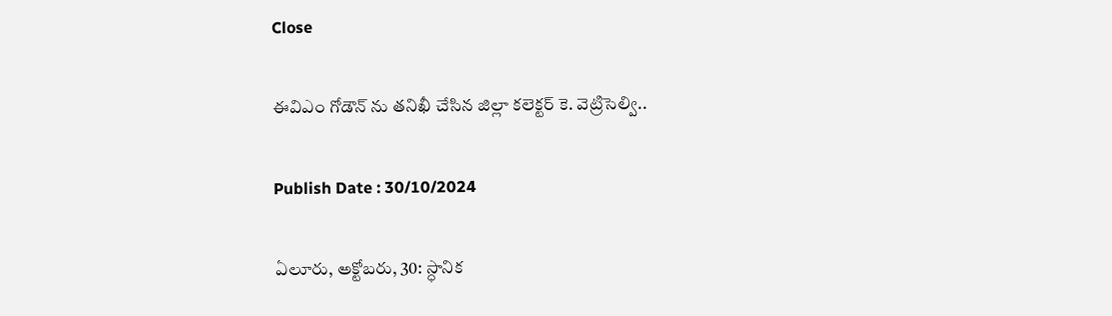Close

ఈవిఎం గోడౌన్ ను తనిఖీ చేసిన జిల్లా కలెక్టర్ కె. వెట్రిసెల్వి..

Publish Date : 30/10/2024

ఏలూరు, అక్టోబరు, 30: స్ధానిక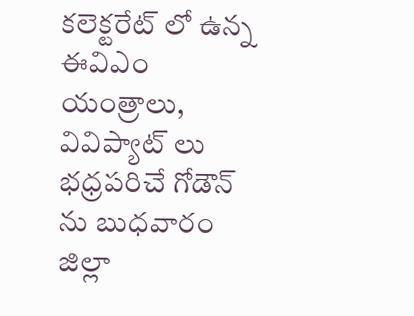కలెక్టరేట్ లో ఉన్న ఈవిఎం యంత్రాలు, వివిప్యాట్ లు భధ్రపరిచే గోడౌన్ ను బుధవారం జిల్లా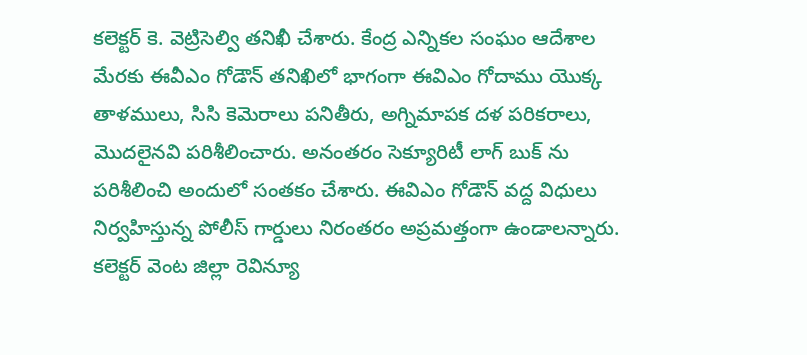కలెక్టర్ కె. వెట్రిసెల్వి తనిఖీ చేశారు. కేంద్ర ఎన్నికల సంఘం ఆదేశాల మేరకు ఈవీఎం గోడౌన్ తనిఖిలో భాగంగా ఈవిఎం గోదాము యొక్క తాళములు, సిసి కెమెరాలు పనితీరు, అగ్నిమాపక దళ పరికరాలు, మొదలైనవి పరిశీలించారు. అనంతరం సెక్యూరిటీ లాగ్ బుక్ ను పరిశీలించి అందులో సంతకం చేశారు. ఈవిఎం గోడౌన్ వద్ద విధులు నిర్వహిస్తున్న పోలీస్ గార్డులు నిరంతరం అప్రమత్తంగా ఉండాలన్నారు. కలెక్టర్ వెంట జిల్లా రెవిన్యూ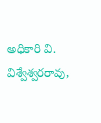అధికారి వి. విశ్వేశ్వరరావు,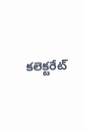కలెక్టరేట్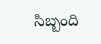సిబ్బంది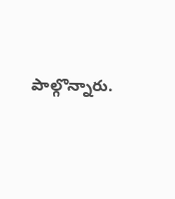పాల్గొన్నారు.